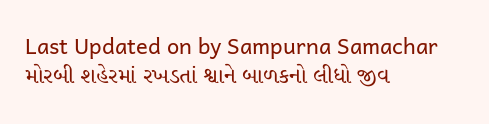Last Updated on by Sampurna Samachar
મોરબી શહેરમાં રખડતાં શ્વાને બાળકનો લીધો જીવ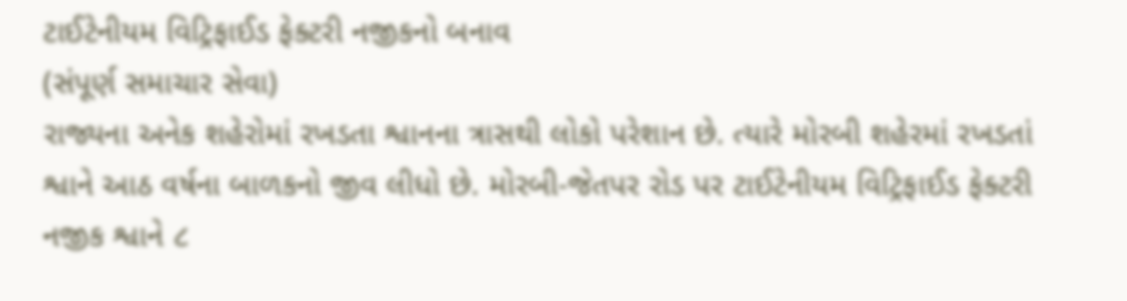ટાઈટેનીયમ વિટ્રિફાઈડ ફેક્ટરી નજીકનો બનાવ
(સંપૂર્ણ સમાચાર સેવા)
રાજ્યના અનેક શહેરોમાં રખડતા શ્વાનના ત્રાસથી લોકો પરેશાન છે. ત્યારે મોરબી શહેરમાં રખડતાં શ્વાને આઠ વર્ષના બાળકનો જીવ લીધો છે. મોરબી-જેતપર રોડ પર ટાઈટેનીયમ વિટ્રિફાઈડ ફેક્ટરી નજીક શ્વાને ૮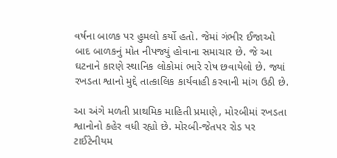વર્ષના બાળક પર હુમલો કર્યો હતો. જેમાં ગંભીર ઈજાઓ બાદ બાળકનું મોત નીપજ્યું હોવાના સમાચાર છે. જે આ ઘટનાને કારણે સ્થાનિક લોકોમાં ભારે રોષ છવાયેલો છે. જ્યાં રખડતા શ્વાનો મુદ્દે તાત્કાલિક કાર્યવાહી કરવાની માંગ ઉઠી છે.

આ અંગે મળતી પ્રાથમિક માહિતી પ્રમાણે, મોરબીમાં રખડતા શ્વાનોનો કહેર વધી રહ્યો છે. મોરબી-જેતપર રોડ પર ટાઈટેનીયમ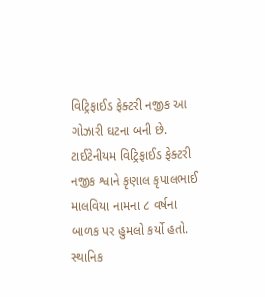વિટ્રિફાઈડ ફેક્ટરી નજીક આ ગોઝારી ઘટના બની છે. ટાઈટેનીયમ વિટ્રિફાઈડ ફેક્ટરી નજીક શ્વાને કૃણાલ કૃપાલભાઈ માલવિયા નામના ૮ વર્ષના બાળક પર હુમલો કર્યો હતો.
સ્થાનિક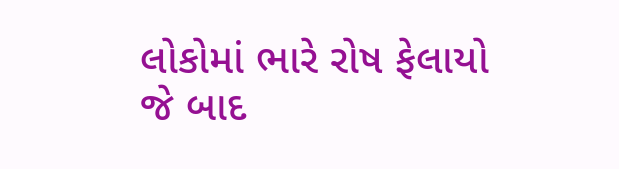લોકોમાં ભારે રોષ ફેલાયો
જે બાદ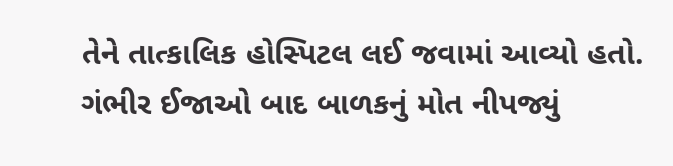તેને તાત્કાલિક હોસ્પિટલ લઈ જવામાં આવ્યો હતો. ગંભીર ઈજાઓ બાદ બાળકનું મોત નીપજ્યું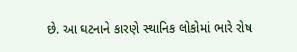છે. આ ઘટનાને કારણે સ્થાનિક લોકોમાં ભારે રોષ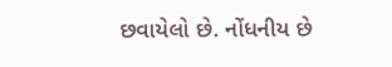છવાયેલો છે. નોંધનીય છે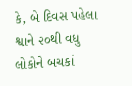કે, બે દિવસ પહેલા શ્વાને ૨૦થી વધુ લોકોને બચકાં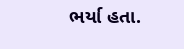ભર્યા હતા.